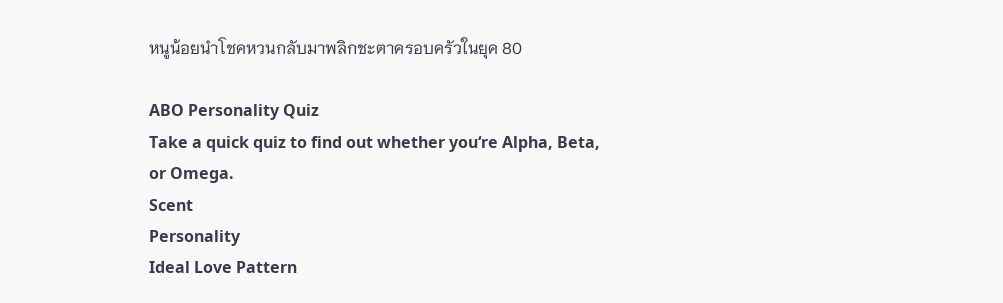หนูน้อยนำโชคหวนกลับมาพลิกชะตาครอบครัวในยุค 80

ABO Personality Quiz
Take a quick quiz to find out whether you‘re Alpha, Beta, or Omega.
Scent
Personality
Ideal Love Pattern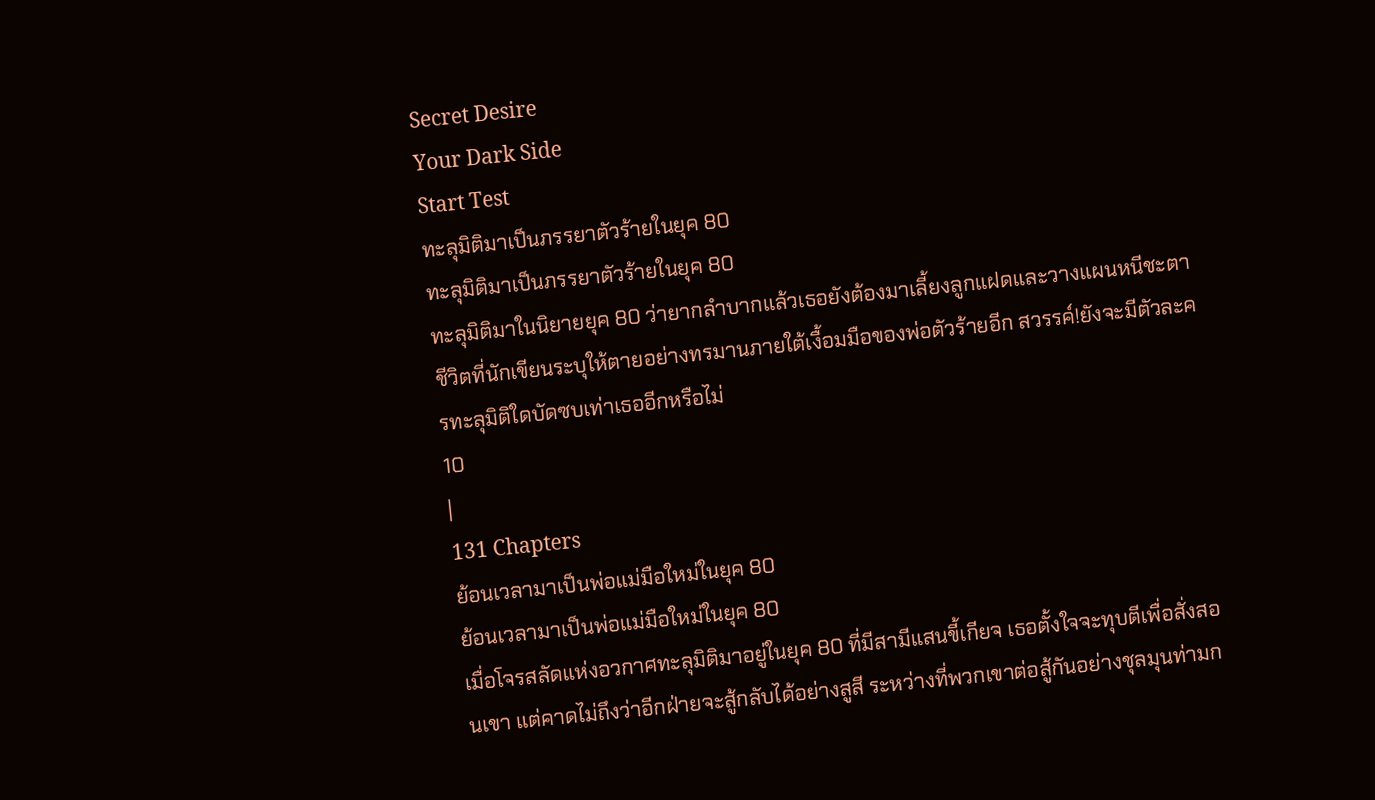Secret Desire
Your Dark Side
Start Test
ทะลุมิติมาเป็นภรรยาตัวร้ายในยุค 80
ทะลุมิติมาเป็นภรรยาตัวร้ายในยุค 80
ทะลุมิติมาในนิยายยุค 80 ว่ายากลำบากแล้วเธอยังต้องมาเลี้ยงลูกแฝดและวางแผนหนีชะตาชีวิตที่นักเขียนระบุให้ตายอย่างทรมานภายใต้เงื้อมมือของพ่อตัวร้ายอีก สวรรค์!ยังจะมีตัวละครทะลุมิติใดบัดซบเท่าเธออีกหรือไม่
10
|
131 Chapters
ย้อนเวลามาเป็นพ่อแม่มือใหม่ในยุค 80
ย้อนเวลามาเป็นพ่อแม่มือใหม่ในยุค 80
เมื่อโจรสลัดแห่งอวกาศทะลุมิติมาอยู่ในยุค 80 ที่มีสามีแสนขี้เกียจ เธอตั้งใจจะทุบตีเพื่อสั่งสอนเขา แต่คาดไม่ถึงว่าอีกฝ่ายจะสู้กลับได้อย่างสูสี ระหว่างที่พวกเขาต่อสู้กันอย่างชุลมุนท่ามก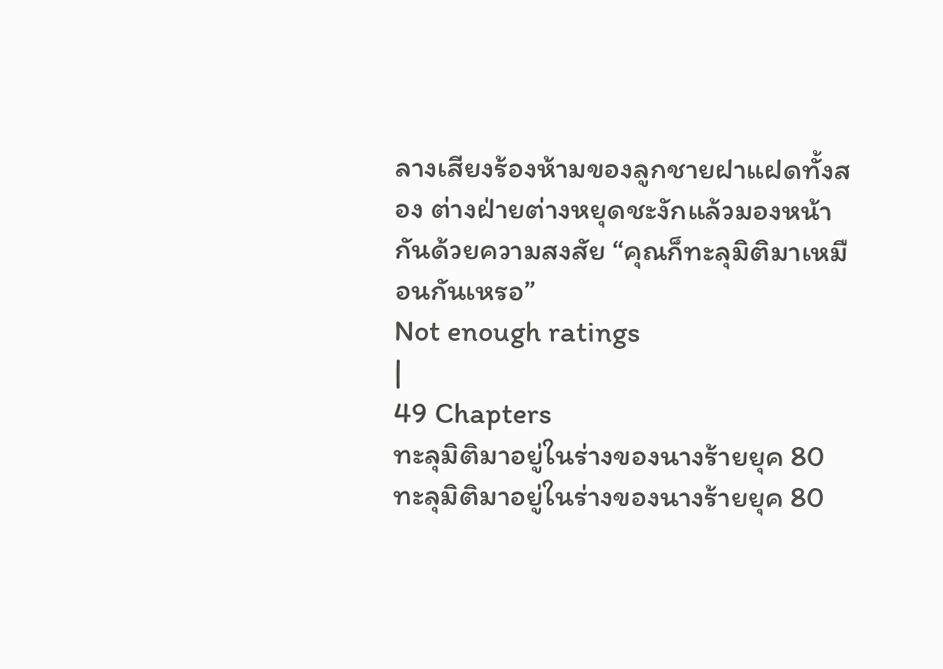ลางเสียงร้องห้ามของลูกชายฝาแฝดทั้งสอง ต่างฝ่ายต่างหยุดชะงักแล้วมองหน้ากันด้วยความสงสัย “คุณก็ทะลุมิติมาเหมือนกันเหรอ”
Not enough ratings
|
49 Chapters
ทะลุมิติมาอยู่ในร่างของนางร้ายยุค 80
ทะลุมิติมาอยู่ในร่างของนางร้ายยุค 80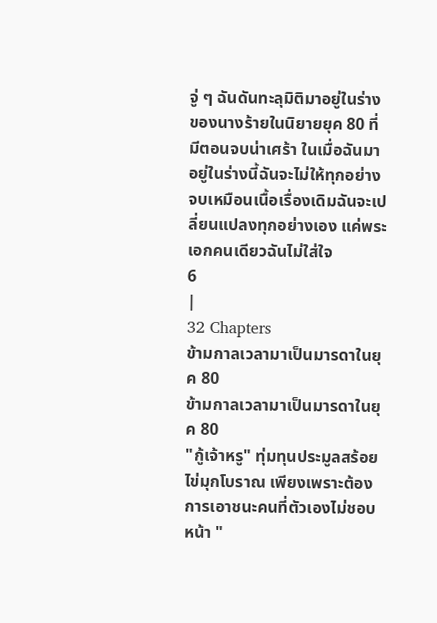จู่ ๆ ฉันดันทะลุมิติมาอยู่ในร่างของนางร้ายในนิยายยุค 80 ที่มีตอนจบน่าเศร้า ในเมื่อฉันมาอยู่ในร่างนี้ฉันจะไม่ให้ทุกอย่างจบเหมือนเนื้อเรื่องเดิมฉันจะเปลี่ยนแปลงทุกอย่างเอง แค่พระเอกคนเดียวฉันไม่ใส่ใจ
6
|
32 Chapters
ข้ามกาลเวลามาเป็นมารดาในยุค 80
ข้ามกาลเวลามาเป็นมารดาในยุค 80
"กู้เจ้าหรู" ทุ่มทุนประมูลสร้อยไข่มุกโบราณ เพียงเพราะต้องการเอาชนะคนที่ตัวเองไม่ชอบหน้า "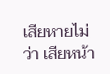เสียหายไม่ว่า เสียหน้า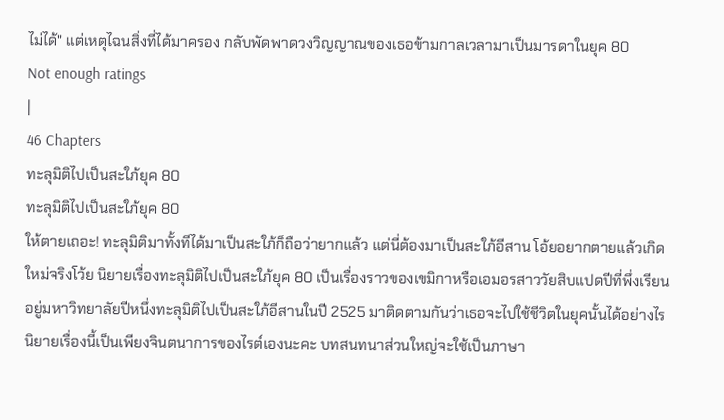ไม่ได้" แต่เหตุไฉนสิ่งที่ได้มาครอง กลับพัดพาดวงวิญญาณของเธอข้ามกาลเวลามาเป็นมารดาในยุค 80
Not enough ratings
|
46 Chapters
ทะลุมิติไปเป็นสะใภ้ยุค 80
ทะลุมิติไปเป็นสะใภ้ยุค 80
ให้ตายเถอะ! ทะลุมิติมาทั้งทีได้มาเป็นสะใภ้ก็ถือว่ายากแล้ว แต่นี่ต้องมาเป็นสะใภ้อีสาน โอ้ยอยากตายแล้วเกิดใหม่จริงโว้ย นิยายเรื่องทะลุมิติไปเป็นสะใภ้ยุค 80 เป็นเรื่องราวของเขมิกาหรือเอมอรสาววัยสิบแปดปีที่พึ่งเรียนอยู่มหาวิทยาลัยปีหนึ่งทะลุมิติไปเป็นสะใภ้อีสานในปี 2525 มาติดตามกันว่าเธอจะไปใช้ชีวิตในยุคนั้นได้อย่างไร นิยายเรื่องนี้เป็นเพียงจินตนาการของไรต์เองนะคะ บทสนทนาส่วนใหญ่จะใช้เป็นภาษา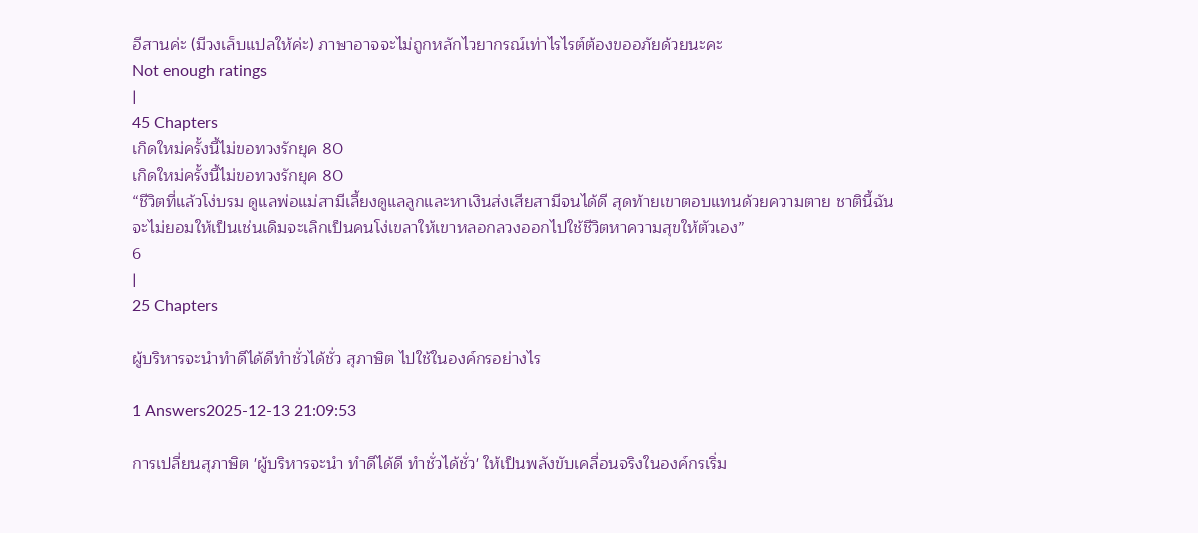อีสานค่ะ (มีวงเล็บแปลให้ค่ะ) ภาษาอาจจะไม่ถูกหลักไวยากรณ์เท่าไรไรต์ต้องขออภัยด้วยนะคะ
Not enough ratings
|
45 Chapters
เกิดใหม่ครั้งนี้ไม่ขอทวงรักยุค 80
เกิดใหม่ครั้งนี้ไม่ขอทวงรักยุค 80
“ชีวิตที่แล้วโง่บรม ดูแลพ่อแม่สามีเลี้ยงดูแลลูกและหาเงินส่งเสียสามีจนได้ดี สุดท้ายเขาตอบแทนด้วยความตาย ชาตินี้ฉันจะไม่ยอมให้เป็นเช่นเดิมจะเลิกเป็นคนโง่เขลาให้เขาหลอกลวงออกไปใช้ชีวิตหาความสุขให้ตัวเอง”
6
|
25 Chapters

ผู้บริหารจะนำทําดีได้ดีทําชั่วได้ชั่ว สุภาษิต ไปใช้ในองค์กรอย่างไร

1 Answers2025-12-13 21:09:53

การเปลี่ยนสุภาษิต 'ผู้บริหารจะนำ ทําดีได้ดี ทําชั่วได้ชั่ว' ให้เป็นพลังขับเคลื่อนจริงในองค์กรเริ่ม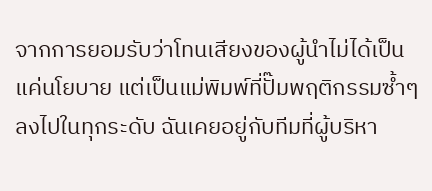จากการยอมรับว่าโทนเสียงของผู้นำไม่ได้เป็นแค่นโยบาย แต่เป็นแม่พิมพ์ที่ปั๊มพฤติกรรมซ้ำๆ ลงไปในทุกระดับ ฉันเคยอยู่กับทีมที่ผู้บริหา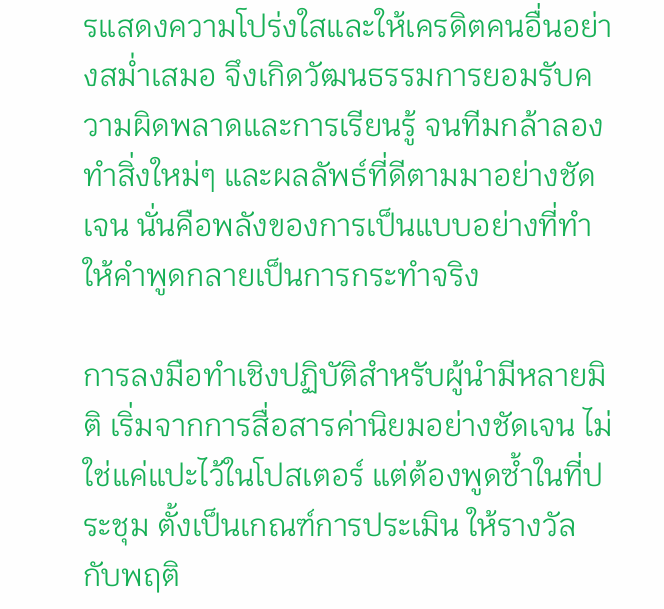รแสดงความโปร่งใสและให้เครดิตคนอื่นอย่างสม่ำเสมอ จึงเกิดวัฒนธรรมการยอมรับความผิดพลาดและการเรียนรู้ จนทีมกล้าลองทำสิ่งใหม่ๆ และผลลัพธ์ที่ดีตามมาอย่างชัดเจน นั่นคือพลังของการเป็นแบบอย่างที่ทำให้คำพูดกลายเป็นการกระทำจริง

การลงมือทำเชิงปฏิบัติสำหรับผู้นำมีหลายมิติ เริ่มจากการสื่อสารค่านิยมอย่างชัดเจน ไม่ใช่แค่แปะไว้ในโปสเตอร์ แต่ต้องพูดซ้ำในที่ประชุม ตั้งเป็นเกณฑ์การประเมิน ให้รางวัลกับพฤติ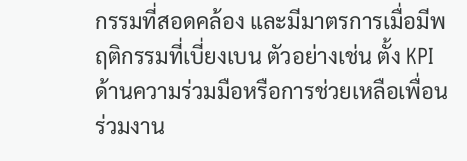กรรมที่สอดคล้อง และมีมาตรการเมื่อมีพฤติกรรมที่เบี่ยงเบน ตัวอย่างเช่น ตั้ง KPI ด้านความร่วมมือหรือการช่วยเหลือเพื่อนร่วมงาน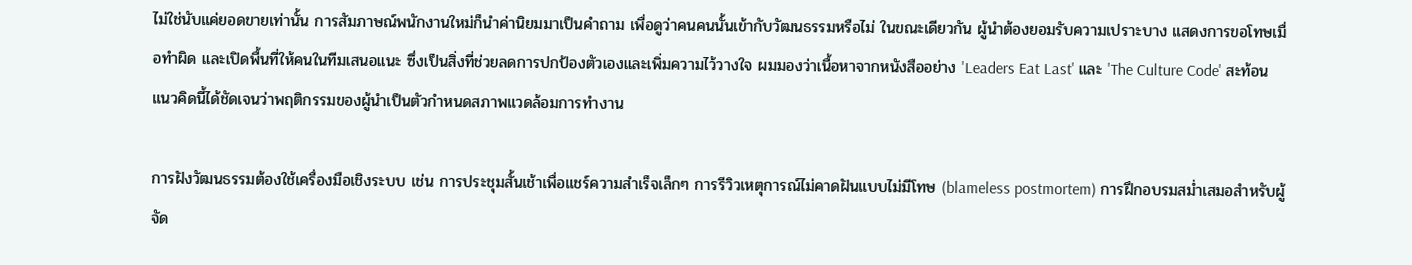ไม่ใช่นับแค่ยอดขายเท่านั้น การสัมภาษณ์พนักงานใหม่ก็นำค่านิยมมาเป็นคำถาม เพื่อดูว่าคนคนนั้นเข้ากับวัฒนธรรมหรือไม่ ในขณะเดียวกัน ผู้นำต้องยอมรับความเปราะบาง แสดงการขอโทษเมื่อทำผิด และเปิดพื้นที่ให้คนในทีมเสนอแนะ ซึ่งเป็นสิ่งที่ช่วยลดการปกป้องตัวเองและเพิ่มความไว้วางใจ ผมมองว่าเนื้อหาจากหนังสืออย่าง 'Leaders Eat Last' และ 'The Culture Code' สะท้อนแนวคิดนี้ได้ชัดเจนว่าพฤติกรรมของผู้นำเป็นตัวกำหนดสภาพแวดล้อมการทำงาน

การฝังวัฒนธรรมต้องใช้เครื่องมือเชิงระบบ เช่น การประชุมสั้นเช้าเพื่อแชร์ความสำเร็จเล็กๆ การรีวิวเหตุการณ์ไม่คาดฝันแบบไม่มีโทษ (blameless postmortem) การฝึกอบรมสม่ำเสมอสำหรับผู้จัด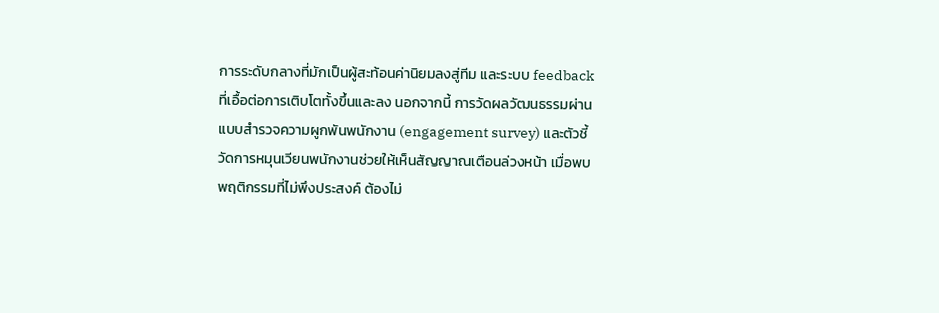การระดับกลางที่มักเป็นผู้สะท้อนค่านิยมลงสู่ทีม และระบบ feedback ที่เอื้อต่อการเติบโตทั้งขึ้นและลง นอกจากนี้ การวัดผลวัฒนธรรมผ่านแบบสำรวจความผูกพันพนักงาน (engagement survey) และตัวชี้วัดการหมุนเวียนพนักงานช่วยให้เห็นสัญญาณเตือนล่วงหน้า เมื่อพบพฤติกรรมที่ไม่พึงประสงค์ ต้องไม่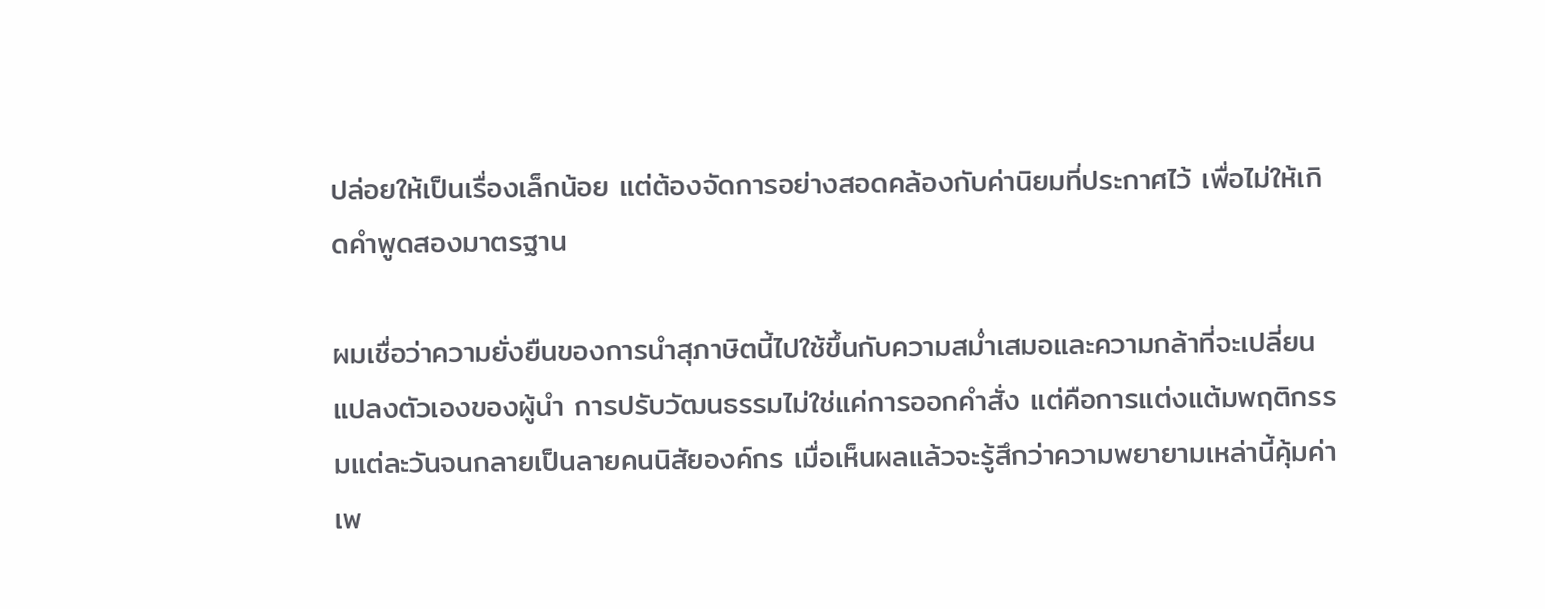ปล่อยให้เป็นเรื่องเล็กน้อย แต่ต้องจัดการอย่างสอดคล้องกับค่านิยมที่ประกาศไว้ เพื่อไม่ให้เกิดคำพูดสองมาตรฐาน

ผมเชื่อว่าความยั่งยืนของการนำสุภาษิตนี้ไปใช้ขึ้นกับความสม่ำเสมอและความกล้าที่จะเปลี่ยนแปลงตัวเองของผู้นำ การปรับวัฒนธรรมไม่ใช่แค่การออกคำสั่ง แต่คือการแต่งแต้มพฤติกรรมแต่ละวันจนกลายเป็นลายคนนิสัยองค์กร เมื่อเห็นผลแล้วจะรู้สึกว่าความพยายามเหล่านี้คุ้มค่า เพ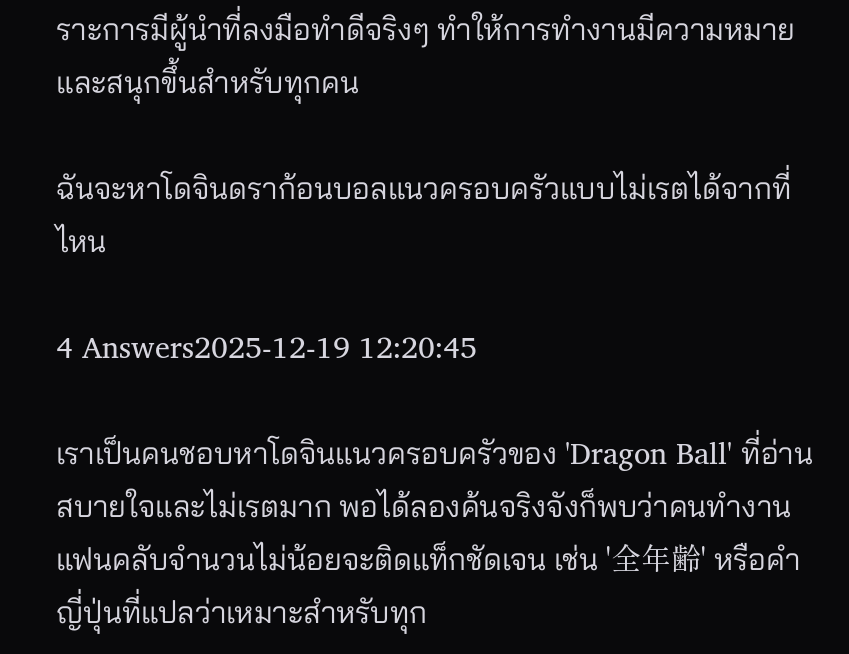ราะการมีผู้นำที่ลงมือทำดีจริงๆ ทำให้การทำงานมีความหมายและสนุกขึ้นสำหรับทุกคน

ฉันจะหาโดจินดราก้อนบอลแนวครอบครัวแบบไม่เรตได้จากที่ไหน

4 Answers2025-12-19 12:20:45

เราเป็นคนชอบหาโดจินแนวครอบครัวของ 'Dragon Ball' ที่อ่านสบายใจและไม่เรตมาก พอได้ลองค้นจริงจังก็พบว่าคนทำงานแฟนคลับจำนวนไม่น้อยจะติดแท็กชัดเจน เช่น '全年齢' หรือคำญี่ปุ่นที่แปลว่าเหมาะสำหรับทุก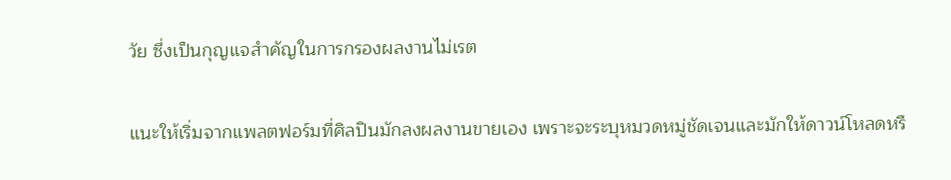วัย ซึ่งเป็นกุญแจสำคัญในการกรองผลงานไม่เรต

แนะให้เริ่มจากแพลตฟอร์มที่ศิลปินมักลงผลงานขายเอง เพราะจะระบุหมวดหมู่ชัดเจนและมักให้ดาวน์โหลดหรื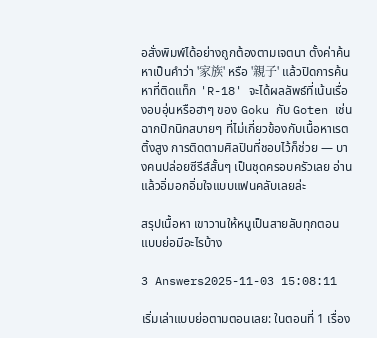อสั่งพิมพ์ได้อย่างถูกต้องตามเจตนา ตั้งค่าค้นหาเป็นคำว่า '家族' หรือ '親子' แล้วปิดการค้นหาที่ติดแท็ก 'R-18' จะได้ผลลัพธ์ที่เน้นเรื่องอบอุ่นหรือฮาๆ ของ Goku กับ Goten เช่นฉากปิกนิกสบายๆ ที่ไม่เกี่ยวข้องกับเนื้อหาเรตติ้งสูง การติดตามศิลปินที่ชอบไว้ก็ช่วย — บางคนปล่อยซีรีส์สั้นๆ เป็นชุดครอบครัวเลย อ่านแล้วอิ่มอกอิ่มใจแบบแฟนคลับเลยล่ะ

สรุปเนื้อหา เขาวานให้หนูเป็นสายลับทุกตอน แบบย่อมีอะไรบ้าง

3 Answers2025-11-03 15:08:11

เริ่มเล่าแบบย่อตามตอนเลย: ในตอนที่ 1 เรื่อง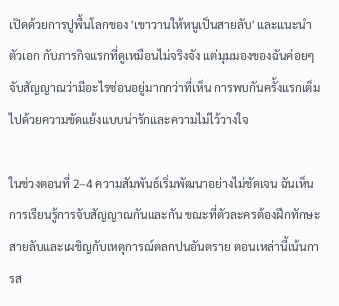เปิดด้วยการปูพื้นโลกของ 'เขาวานให้หนูเป็นสายลับ' และแนะนำตัวเอก กับภารกิจแรกที่ดูเหมือนไม่จริงจัง แต่มุมมองของฉันค่อยๆ จับสัญญาณว่ามีอะไรซ่อนอยู่มากกว่าที่เห็น การพบกันครั้งแรกเต็มไปด้วยความขัดแย้งแบบน่ารักและความไม่ไว้วางใจ

ในช่วงตอนที่ 2–4 ความสัมพันธ์เริ่มพัฒนาอย่างไม่ชัดเจน ฉันเห็นการเรียนรู้การจับสัญญาณกันและกัน ขณะที่ตัวละครต้องฝึกทักษะสายลับและเผชิญกับเหตุการณ์ตลกปนอันตราย ตอนเหล่านี้เน้นการส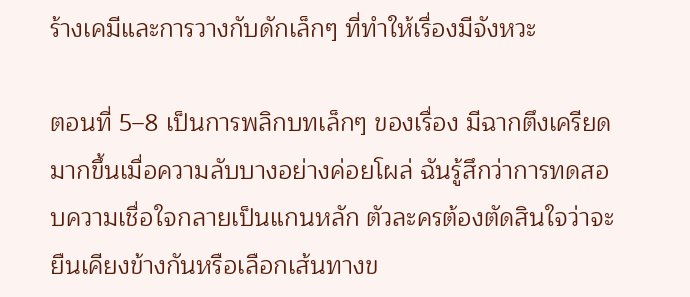ร้างเคมีและการวางกับดักเล็กๆ ที่ทำให้เรื่องมีจังหวะ

ตอนที่ 5–8 เป็นการพลิกบทเล็กๆ ของเรื่อง มีฉากตึงเครียดมากขึ้นเมื่อความลับบางอย่างค่อยโผล่ ฉันรู้สึกว่าการทดสอบความเชื่อใจกลายเป็นแกนหลัก ตัวละครต้องตัดสินใจว่าจะยืนเคียงข้างกันหรือเลือกเส้นทางข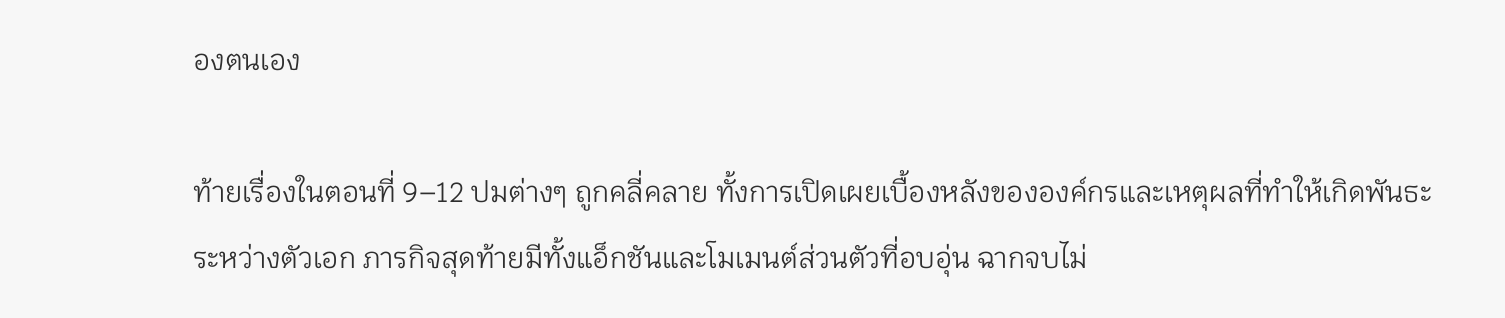องตนเอง

ท้ายเรื่องในตอนที่ 9–12 ปมต่างๆ ถูกคลี่คลาย ทั้งการเปิดเผยเบื้องหลังขององค์กรและเหตุผลที่ทำให้เกิดพันธะระหว่างตัวเอก ภารกิจสุดท้ายมีทั้งแอ็กชันและโมเมนต์ส่วนตัวที่อบอุ่น ฉากจบไม่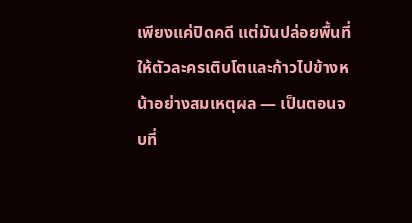เพียงแค่ปิดคดี แต่มันปล่อยพื้นที่ให้ตัวละครเติบโตและก้าวไปข้างหน้าอย่างสมเหตุผล — เป็นตอนจบที่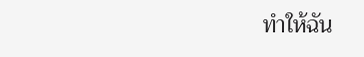ทำให้ฉัน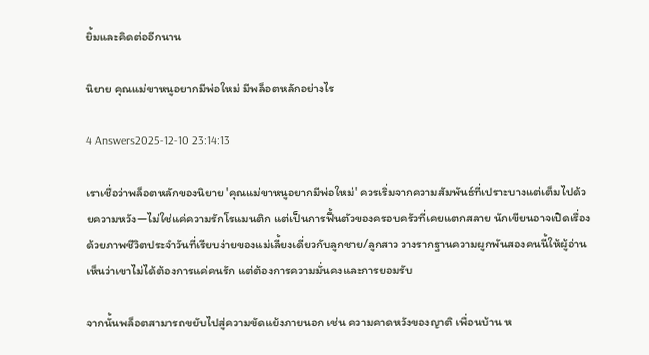ยิ้มและคิดต่ออีกนาน

นิยาย คุณแม่ขาหนูอยากมีพ่อใหม่ มีพล็อตหลักอย่างไร

4 Answers2025-12-10 23:14:13

เราเชื่อว่าพล็อตหลักของนิยาย 'คุณแม่ขาหนูอยากมีพ่อใหม่' ควรเริ่มจากความสัมพันธ์ที่เปราะบางแต่เต็มไปด้วยความหวัง—ไม่ใช่แค่ความรักโรแมนติก แต่เป็นการฟื้นตัวของครอบครัวที่เคยแตกสลาย นักเขียนอาจเปิดเรื่องด้วยภาพชีวิตประจำวันที่เรียบง่ายของแม่เลี้ยงเดี่ยวกับลูกชาย/ลูกสาว วางรากฐานความผูกพันสองคนนี้ให้ผู้อ่านเห็นว่าเขาไม่ได้ต้องการแค่คนรัก แต่ต้องการความมั่นคงและการยอมรับ

จากนั้นพล็อตสามารถขยับไปสู่ความขัดแย้งภายนอก เช่น ความคาดหวังของญาติ เพื่อนบ้าน ห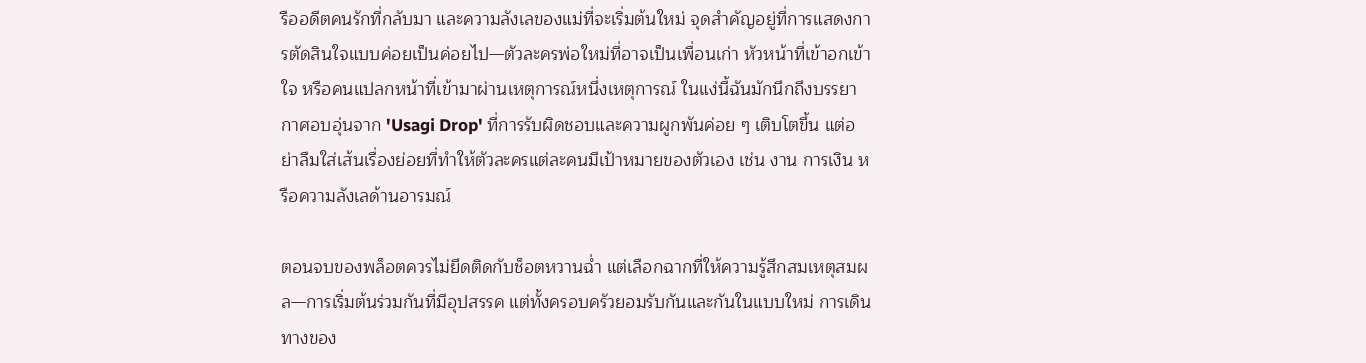รืออดีตคนรักที่กลับมา และความลังเลของแม่ที่จะเริ่มต้นใหม่ จุดสำคัญอยู่ที่การแสดงการตัดสินใจแบบค่อยเป็นค่อยไป—ตัวละครพ่อใหม่ที่อาจเป็นเพื่อนเก่า หัวหน้าที่เข้าอกเข้าใจ หรือคนแปลกหน้าที่เข้ามาผ่านเหตุการณ์หนึ่งเหตุการณ์ ในแง่นี้ฉันมักนึกถึงบรรยากาศอบอุ่นจาก 'Usagi Drop' ที่การรับผิดชอบและความผูกพันค่อย ๆ เติบโตขึ้น แต่อย่าลืมใส่เส้นเรื่องย่อยที่ทำให้ตัวละครแต่ละคนมีเป้าหมายของตัวเอง เช่น งาน การเงิน หรือความลังเลด้านอารมณ์

ตอนจบของพล็อตควรไม่ยึดติดกับช็อตหวานฉ่ำ แต่เลือกฉากที่ให้ความรู้สึกสมเหตุสมผล—การเริ่มต้นร่วมกันที่มีอุปสรรค แต่ทั้งครอบครัวยอมรับกันและกันในแบบใหม่ การเดินทางของ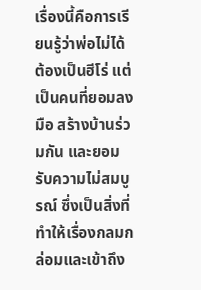เรื่องนี้คือการเรียนรู้ว่าพ่อไม่ได้ต้องเป็นฮีโร่ แต่เป็นคนที่ยอมลงมือ สร้างบ้านร่วมกัน และยอมรับความไม่สมบูรณ์ ซึ่งเป็นสิ่งที่ทำให้เรื่องกลมกล่อมและเข้าถึง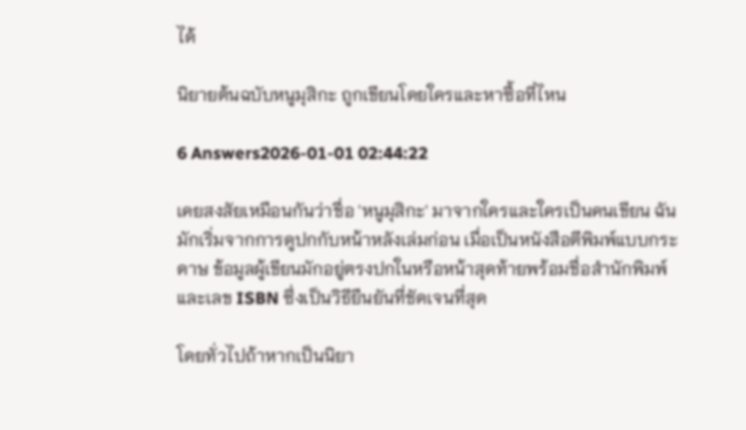ได้

นิยายต้นฉบับหนูมุสิกะ ถูกเขียนโดยใครและหาซื้อที่ไหน

6 Answers2026-01-01 02:44:22

เคยสงสัยเหมือนกันว่าชื่อ 'หนูมุสิกะ' มาจากใครและใครเป็นคนเขียน ฉันมักเริ่มจากการดูปกกับหน้าหลังเล่มก่อน เมื่อเป็นหนังสือตีพิมพ์แบบกระดาษ ข้อมูลผู้เขียนมักอยู่ตรงปกในหรือหน้าสุดท้ายพร้อมชื่อสำนักพิมพ์และเลข ISBN ซึ่งเป็นวิธียืนยันที่ชัดเจนที่สุด

โดยทั่วไปถ้าหากเป็นนิยา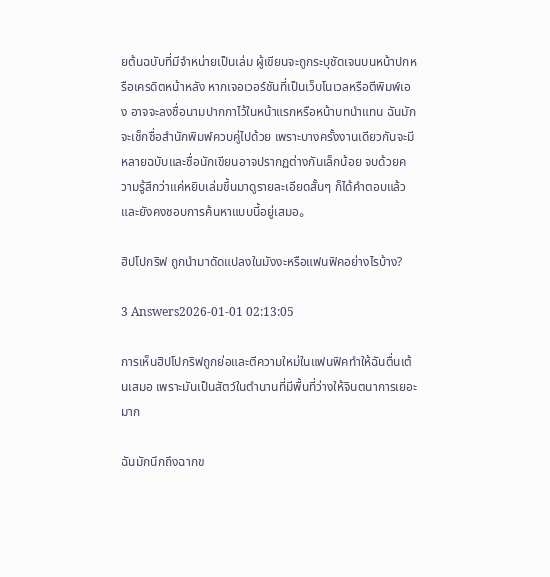ยต้นฉบับที่มีจำหน่ายเป็นเล่ม ผู้เขียนจะถูกระบุชัดเจนบนหน้าปกหรือเครดิตหน้าหลัง หากเจอเวอร์ชันที่เป็นเว็บโนเวลหรือตีพิมพ์เอง อาจจะลงชื่อนามปากกาไว้ในหน้าแรกหรือหน้าบทนำแทน ฉันมักจะเช็กชื่อสำนักพิมพ์ควบคู่ไปด้วย เพราะบางครั้งงานเดียวกันจะมีหลายฉบับและชื่อนักเขียนอาจปรากฏต่างกันเล็กน้อย จบด้วยความรู้สึกว่าแค่หยิบเล่มขึ้นมาดูรายละเอียดสั้นๆ ก็ได้คำตอบแล้ว และยังคงชอบการค้นหาแบบนี้อยู่เสมอ。

ฮิปโปกริฟ ถูกนำมาดัดแปลงในมังงะหรือแฟนฟิคอย่างไรบ้าง?

3 Answers2026-01-01 02:13:05

การเห็นฮิปโปกริฟถูกย่อและตีความใหม่ในแฟนฟิคทำให้ฉันตื่นเต้นเสมอ เพราะมันเป็นสัตว์ในตำนานที่มีพื้นที่ว่างให้จินตนาการเยอะมาก

ฉันมักนึกถึงฉากข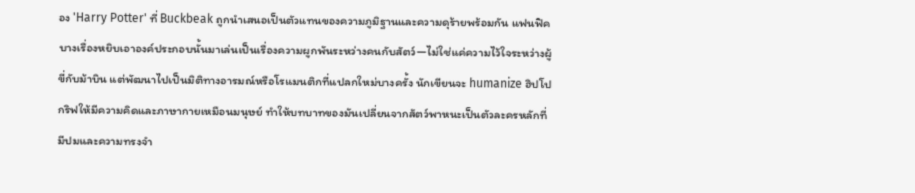อง 'Harry Potter' ที่ Buckbeak ถูกนำเสนอเป็นตัวแทนของความภูมิฐานและความดุร้ายพร้อมกัน แฟนฟิคบางเรื่องหยิบเอาองค์ประกอบนั้นมาเล่นเป็นเรื่องความผูกพันระหว่างคนกับสัตว์—ไม่ใช่แค่ความไว้ใจระหว่างผู้ขี่กับม้าบิน แต่พัฒนาไปเป็นมิติทางอารมณ์หรือโรแมนติกที่แปลกใหม่บางครั้ง นักเขียนจะ humanize ฮิปโปกริฟให้มีความคิดและภาษากายเหมือนมนุษย์ ทำให้บทบาทของมันเปลี่ยนจากสัตว์พาหนะเป็นตัวละครหลักที่มีปมและความทรงจำ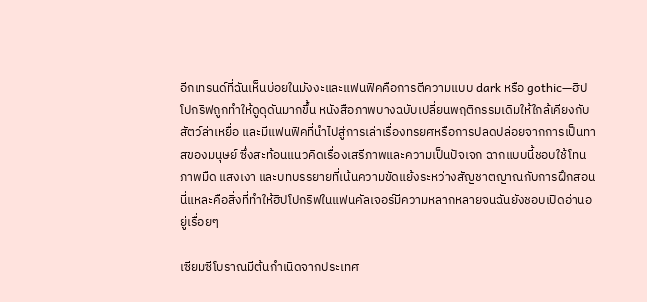อีกเทรนด์ที่ฉันเห็นบ่อยในมังงะและแฟนฟิคคือการตีความแบบ dark หรือ gothic—ฮิปโปกริฟถูกทำให้ดูดุดันมากขึ้น หนังสือภาพบางฉบับเปลี่ยนพฤติกรรมเดิมให้ใกล้เคียงกับสัตว์ล่าเหยื่อ และมีแฟนฟิคที่นำไปสู่การเล่าเรื่องทรยศหรือการปลดปล่อยจากการเป็นทาสของมนุษย์ ซึ่งสะท้อนแนวคิดเรื่องเสรีภาพและความเป็นปัจเจก ฉากแบบนี้ชอบใช้โทนภาพมืด แสงเงา และบทบรรยายที่เน้นความขัดแย้งระหว่างสัญชาตญาณกับการฝึกสอน นี่แหละคือสิ่งที่ทำให้ฮิปโปกริฟในแฟนคัลเจอร์มีความหลากหลายจนฉันยังชอบเปิดอ่านอยู่เรื่อยๆ

เซียมซีโบราณมีต้นกำเนิดจากประเทศ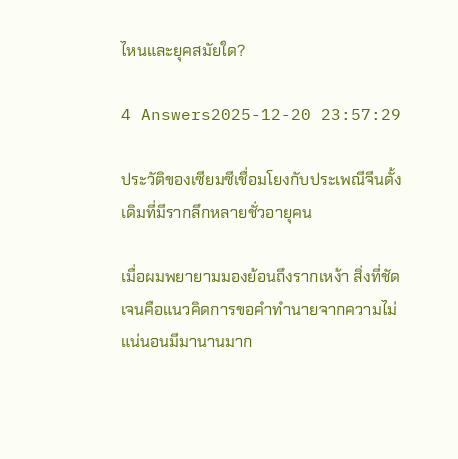ไหนและยุคสมัยใด?

4 Answers2025-12-20 23:57:29

ประวัติของเซียมซีเชื่อมโยงกับประเพณีจีนดั้งเดิมที่มีรากลึกหลายชั่วอายุคน

เมื่อผมพยายามมองย้อนถึงรากเหง้า สิ่งที่ชัดเจนคือแนวคิดการขอคำทำนายจากความไม่แน่นอนมีมานานมาก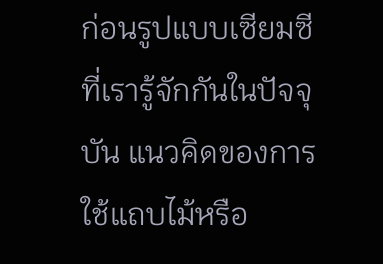ก่อนรูปแบบเซียมซีที่เรารู้จักกันในปัจจุบัน แนวคิดของการใช้แถบไม้หรือ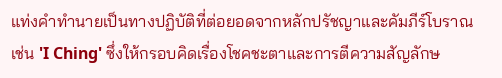แท่งคำทำนายเป็นทางปฏิบัติที่ต่อยอดจากหลักปรัชญาและคัมภีร์โบราณ เช่น 'I Ching' ซึ่งให้กรอบคิดเรื่องโชคชะตาและการตีความสัญลักษ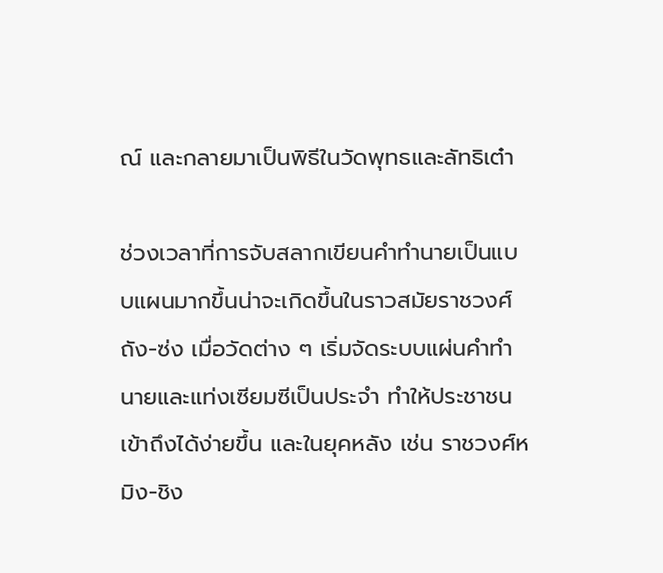ณ์ และกลายมาเป็นพิธีในวัดพุทธและลัทธิเต๋า

ช่วงเวลาที่การจับสลากเขียนคำทำนายเป็นแบบแผนมากขึ้นน่าจะเกิดขึ้นในราวสมัยราชวงศ์ถัง-ซ่ง เมื่อวัดต่าง ๆ เริ่มจัดระบบแผ่นคำทำนายและแท่งเซียมซีเป็นประจำ ทำให้ประชาชนเข้าถึงได้ง่ายขึ้น และในยุคหลัง เช่น ราชวงศ์หมิง-ชิง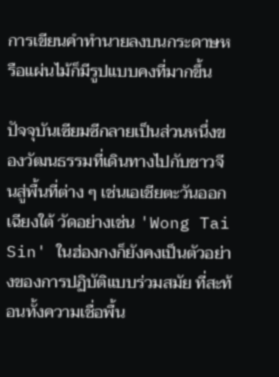การเขียนคำทำนายลงบนกระดาษหรือแผ่นไม้ก็มีรูปแบบคงที่มากขึ้น

ปัจจุบันเซียมซีกลายเป็นส่วนหนึ่งของวัฒนธรรมที่เดินทางไปกับชาวจีนสู่พื้นที่ต่าง ๆ เช่นเอเชียตะวันออกเฉียงใต้ วัดอย่างเช่น 'Wong Tai Sin' ในฮ่องกงก็ยังคงเป็นตัวอย่างของการปฏิบัติแบบร่วมสมัย ที่สะท้อนทั้งความเชื่อพื้น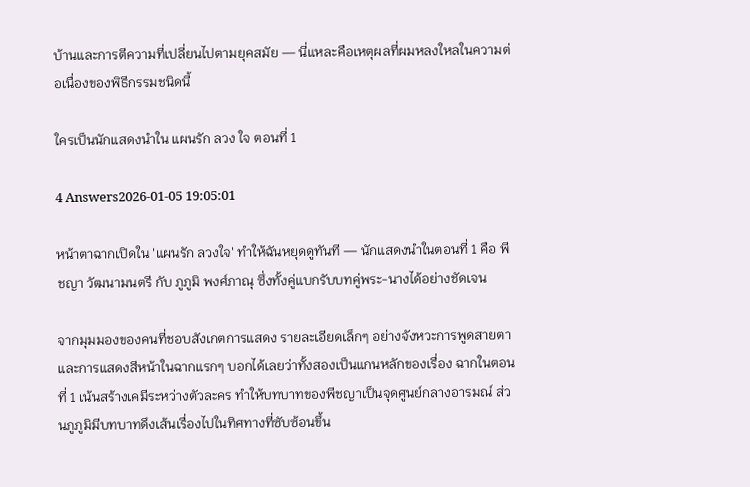บ้านและการตีความที่เปลี่ยนไปตามยุคสมัย — นี่แหละคือเหตุผลที่ผมหลงใหลในความต่อเนื่องของพิธีกรรมชนิดนี้

ใครเป็นนักแสดงนำใน แผนรัก ลวง ใจ ตอนที่ 1

4 Answers2026-01-05 19:05:01

หน้าตาฉากเปิดใน 'แผนรัก ลวงใจ' ทำให้ฉันหยุดดูทันที — นักแสดงนำในตอนที่ 1 คือ พีชญา วัฒนามนตรี กับ ภูภูมิ พงศ์ภาณุ ซึ่งทั้งคู่แบกรับบทคู่พระ-นางได้อย่างชัดเจน

จากมุมมองของคนที่ชอบสังเกตการแสดง รายละเอียดเล็กๆ อย่างจังหวะการพูดสายตา และการแสดงสีหน้าในฉากแรกๆ บอกได้เลยว่าทั้งสองเป็นแกนหลักของเรื่อง ฉากในตอนที่ 1 เน้นสร้างเคมีระหว่างตัวละคร ทำให้บทบาทของพีชญาเป็นจุดศูนย์กลางอารมณ์ ส่วนภูภูมิมีบทบาทดึงเส้นเรื่องไปในทิศทางที่ซับซ้อนขึ้น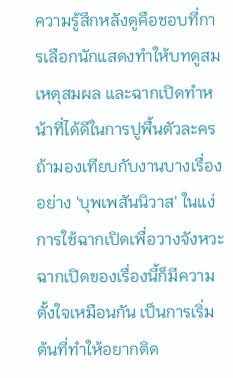ความรู้สึกหลังดูคือชอบที่การเลือกนักแสดงทำให้บทดูสมเหตุสมผล และฉากเปิดทำหน้าที่ได้ดีในการปูพื้นตัวละคร ถ้ามองเทียบกับงานบางเรื่องอย่าง 'บุพเพสันนิวาส' ในแง่การใช้ฉากเปิดเพื่อวางจังหวะ ฉากเปิดของเรื่องนี้ก็มีความตั้งใจเหมือนกัน เป็นการเริ่มต้นที่ทำให้อยากติด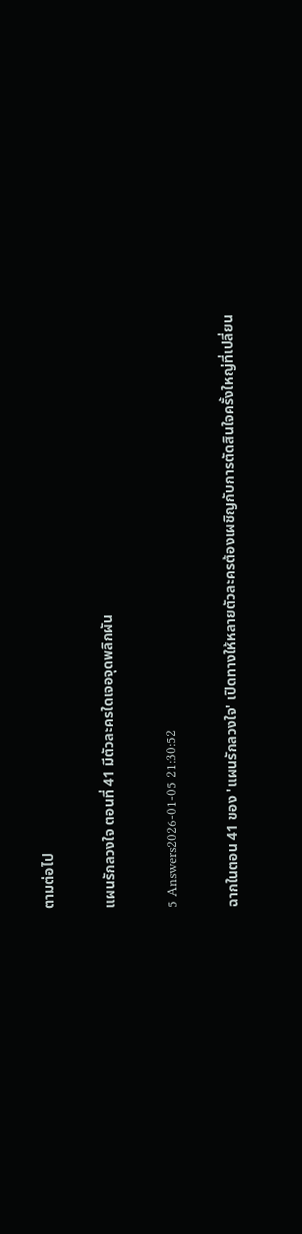ตามต่อไป

แผนรักลวงใจ ตอนที่ 41 มีตัวละครใดเจอจุดพลิกผัน

5 Answers2026-01-05 21:30:52

ฉากในตอน 41 ของ 'แผนรักลวงใจ' เปิดทางให้หลายตัวละครต้องเผชิญกับการตัดสินใจครั้งใหญ่ที่เปลี่ยน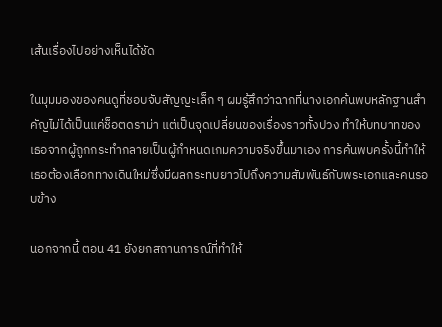เส้นเรื่องไปอย่างเห็นได้ชัด

ในมุมมองของคนดูที่ชอบจับสัญญะเล็ก ๆ ผมรู้สึกว่าฉากที่นางเอกค้นพบหลักฐานสำคัญไม่ได้เป็นแค่ช็อตดราม่า แต่เป็นจุดเปลี่ยนของเรื่องราวทั้งปวง ทำให้บทบาทของเธอจากผู้ถูกกระทำกลายเป็นผู้กำหนดเกมความจริงขึ้นมาเอง การค้นพบครั้งนี้ทำให้เธอต้องเลือกทางเดินใหม่ซึ่งมีผลกระทบยาวไปถึงความสัมพันธ์กับพระเอกและคนรอบข้าง

นอกจากนี้ ตอน 41 ยังยกสถานการณ์ที่ทำให้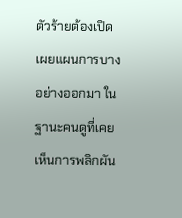ตัวร้ายต้องเปิดเผยแผนการบางอย่างออกมา ในฐานะคนดูที่เคยเห็นการพลิกผัน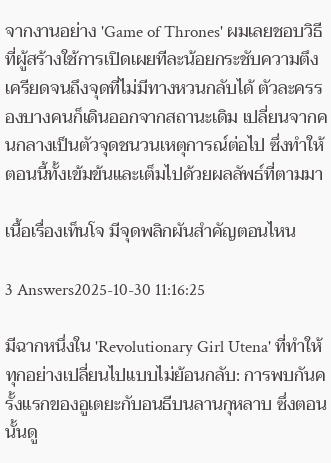จากงานอย่าง 'Game of Thrones' ผมเลยชอบวิธีที่ผู้สร้างใช้การเปิดเผยทีละน้อยกระชับความตึงเครียดจนถึงจุดที่ไม่มีทางหวนกลับได้ ตัวละครรองบางคนก็เดินออกจากสถานะเดิม เปลี่ยนจากคนกลางเป็นตัวจุดชนวนเหตุการณ์ต่อไป ซึ่งทำให้ตอนนี้ทั้งเข้มข้นและเต็มไปด้วยผลลัพธ์ที่ตามมา

เนื้อเรื่องเท็นโจ มีจุดพลิกผันสำคัญตอนไหน

3 Answers2025-10-30 11:16:25

มีฉากหนึ่งใน 'Revolutionary Girl Utena' ที่ทำให้ทุกอย่างเปลี่ยนไปแบบไม่ย้อนกลับ: การพบกันครั้งแรกของอูเตยะกับอนธีบนลานกุหลาบ ซึ่งตอนนั้นดู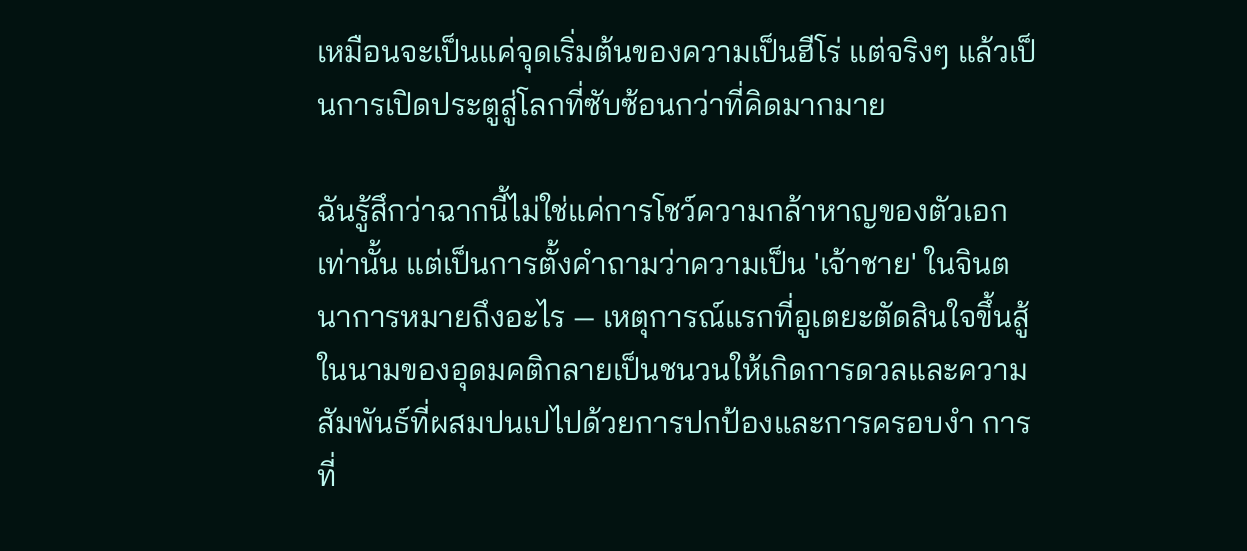เหมือนจะเป็นแค่จุดเริ่มต้นของความเป็นฮีโร่ แต่จริงๆ แล้วเป็นการเปิดประตูสู่โลกที่ซับซ้อนกว่าที่คิดมากมาย

ฉันรู้สึกว่าฉากนี้ไม่ใช่แค่การโชว์ความกล้าหาญของตัวเอกเท่านั้น แต่เป็นการตั้งคำถามว่าความเป็น 'เจ้าชาย' ในจินตนาการหมายถึงอะไร — เหตุการณ์แรกที่อูเตยะตัดสินใจขึ้นสู้ในนามของอุดมคติกลายเป็นชนวนให้เกิดการดวลและความสัมพันธ์ที่ผสมปนเปไปด้วยการปกป้องและการครอบงำ การที่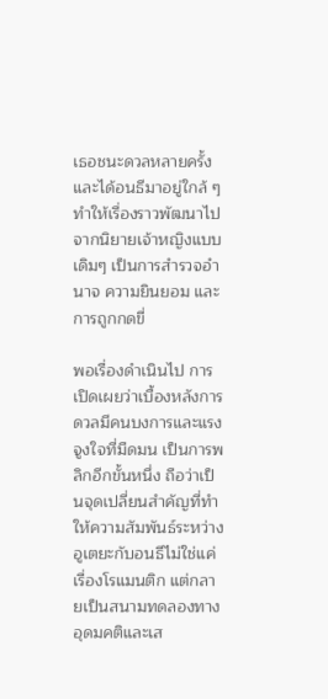เธอชนะดวลหลายครั้งและได้อนธีมาอยู่ใกล้ ๆ ทำให้เรื่องราวพัฒนาไปจากนิยายเจ้าหญิงแบบเดิมๆ เป็นการสำรวจอำนาจ ความยินยอม และการถูกกดขี่

พอเรื่องดำเนินไป การเปิดเผยว่าเบื้องหลังการดวลมีคนบงการและแรงจูงใจที่มืดมน เป็นการพลิกอีกขั้นหนึ่ง ถือว่าเป็นจุดเปลี่ยนสำคัญที่ทำให้ความสัมพันธ์ระหว่างอูเตยะกับอนธีไม่ใช่แค่เรื่องโรแมนติก แต่กลายเป็นสนามทดลองทางอุดมคติและเส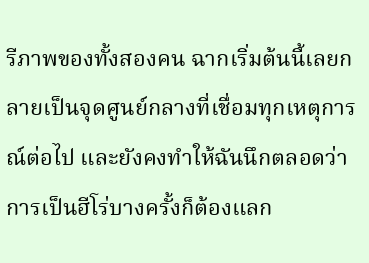รีภาพของทั้งสองคน ฉากเริ่มต้นนี้เลยกลายเป็นจุดศูนย์กลางที่เชื่อมทุกเหตุการณ์ต่อไป และยังคงทำให้ฉันนึกตลอดว่าการเป็นฮีโร่บางครั้งก็ต้องแลก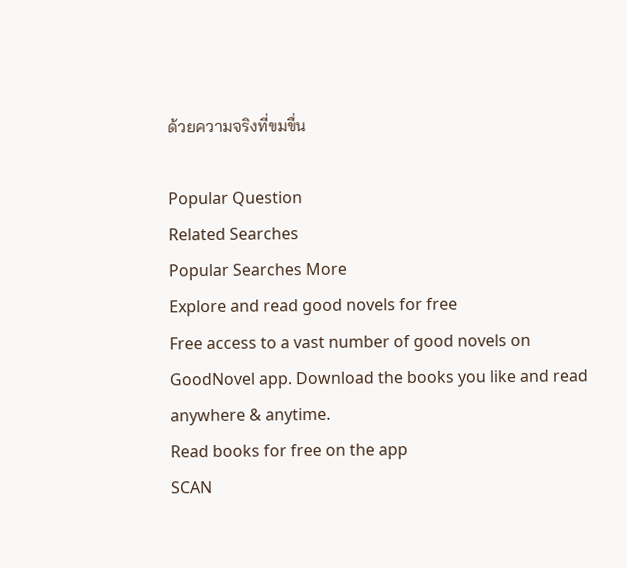ด้วยความจริงที่ขมขื่น

Popular Question
Related Searches
Popular Searches More
Explore and read good novels for free
Free access to a vast number of good novels on GoodNovel app. Download the books you like and read anywhere & anytime.
Read books for free on the app
SCAN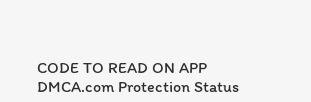CODE TO READ ON APP
DMCA.com Protection Status